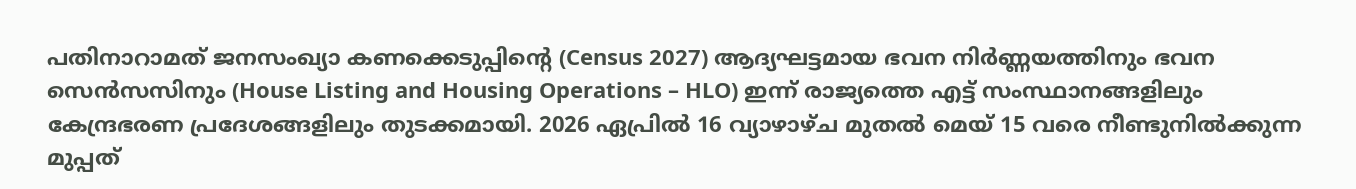പതിനാറാമത് ജനസംഖ്യാ കണക്കെടുപ്പിന്റെ (Census 2027) ആദ്യഘട്ടമായ ഭവന നിർണ്ണയത്തിനും ഭവന സെൻസസിനും (House Listing and Housing Operations – HLO) ഇന്ന് രാജ്യത്തെ എട്ട് സംസ്ഥാനങ്ങളിലും കേന്ദ്രഭരണ പ്രദേശങ്ങളിലും തുടക്കമായി. 2026 ഏപ്രിൽ 16 വ്യാഴാഴ്ച മുതൽ മെയ് 15 വരെ നീണ്ടുനിൽക്കുന്ന മുപ്പത്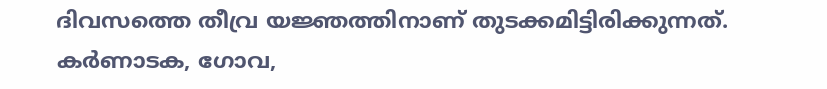ദിവസത്തെ തീവ്ര യജ്ഞത്തിനാണ് തുടക്കമിട്ടിരിക്കുന്നത്.
കർണാടക, ഗോവ,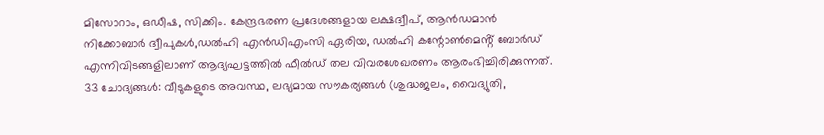മിസോറാം, ഒഡീഷ, സിക്കിം. കേന്ദ്രഭരണ പ്രദേശങ്ങളായ ലക്ഷദ്വീപ്, ആൻഡമാൻ നിക്കോബാർ ദ്വീപുകൾ,ഡൽഹി എൻഡിഎംസി ഏരിയ, ഡൽഹി കന്റോൺമെൻ്റ് ബോർഡ് എന്നിവിടങ്ങളിലാണ് ആദ്യഘട്ടത്തിൽ ഫീൽഡ് തല വിവരശേഖരണം ആരംഭിച്ചിരിക്കുന്നത്.
33 ചോദ്യങ്ങൾ: വീടുകളുടെ അവസ്ഥ, ലഭ്യമായ സൗകര്യങ്ങൾ (ശുദ്ധജലം, വൈദ്യുതി,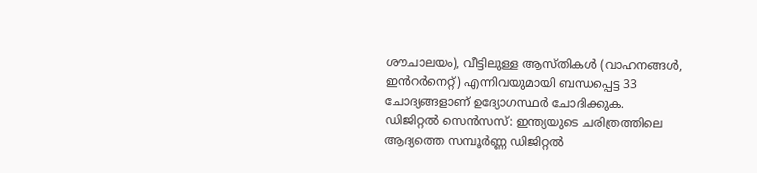ശൗചാലയം), വീട്ടിലുള്ള ആസ്തികൾ (വാഹനങ്ങൾ, ഇൻറർനെറ്റ്) എന്നിവയുമായി ബന്ധപ്പെട്ട 33 ചോദ്യങ്ങളാണ് ഉദ്യോഗസ്ഥർ ചോദിക്കുക.
ഡിജിറ്റൽ സെൻസസ്: ഇന്ത്യയുടെ ചരിത്രത്തിലെ ആദ്യത്തെ സമ്പൂർണ്ണ ഡിജിറ്റൽ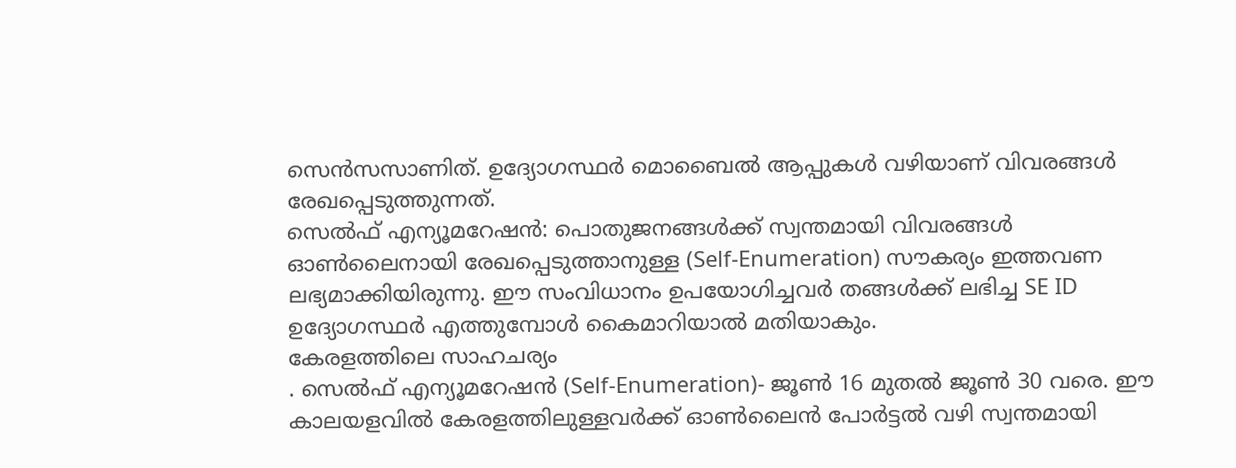സെൻസസാണിത്. ഉദ്യോഗസ്ഥർ മൊബൈൽ ആപ്പുകൾ വഴിയാണ് വിവരങ്ങൾ രേഖപ്പെടുത്തുന്നത്.
സെൽഫ് എന്യൂമറേഷൻ: പൊതുജനങ്ങൾക്ക് സ്വന്തമായി വിവരങ്ങൾ ഓൺലൈനായി രേഖപ്പെടുത്താനുള്ള (Self-Enumeration) സൗകര്യം ഇത്തവണ ലഭ്യമാക്കിയിരുന്നു. ഈ സംവിധാനം ഉപയോഗിച്ചവർ തങ്ങൾക്ക് ലഭിച്ച SE ID ഉദ്യോഗസ്ഥർ എത്തുമ്പോൾ കൈമാറിയാൽ മതിയാകും.
കേരളത്തിലെ സാഹചര്യം
. സെൽഫ് എന്യൂമറേഷൻ (Self-Enumeration)- ജൂൺ 16 മുതൽ ജൂൺ 30 വരെ. ഈ കാലയളവിൽ കേരളത്തിലുള്ളവർക്ക് ഓൺലൈൻ പോർട്ടൽ വഴി സ്വന്തമായി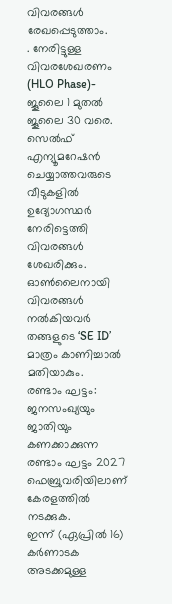വിവരങ്ങൾ രേഖപ്പെടുത്താം.
. നേരിട്ടുള്ള വിവരശേഖരണം (HLO Phase)- ജൂലൈ 1 മുതൽ ജൂലൈ 30 വരെ. സെൽഫ് എന്യൂമറേഷൻ ചെയ്യാത്തവരുടെ വീടുകളിൽ ഉദ്യോഗസ്ഥർ നേരിട്ടെത്തി വിവരങ്ങൾ ശേഖരിക്കും. ഓൺലൈനായി വിവരങ്ങൾ നൽകിയവർ തങ്ങളുടെ ‘SE ID’ മാത്രം കാണിച്ചാൽ മതിയാകും.
രണ്ടാം ഘട്ടം: ജനസംഖ്യയും ജാതിയും കണക്കാക്കുന്ന രണ്ടാം ഘട്ടം 2027 ഫെബ്രുവരിയിലാണ് കേരളത്തിൽ നടക്കുക.
ഇന്ന് (ഏപ്രിൽ 16) കർണാടക അടക്കമുള്ള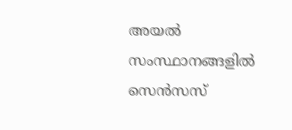അയൽ സംസ്ഥാനങ്ങളിൽ സെൻസസ്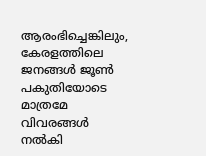ആരംഭിച്ചെങ്കിലും, കേരളത്തിലെ ജനങ്ങൾ ജൂൺ പകുതിയോടെ മാത്രമേ വിവരങ്ങൾ നൽകി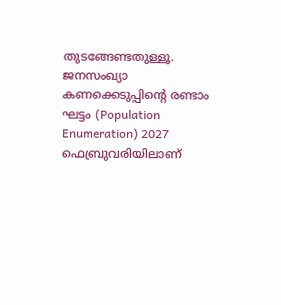തുടങ്ങേണ്ടതുള്ളൂ.
ജനസംഖ്യാ കണക്കെടുപ്പിൻ്റെ രണ്ടാം ഘട്ടം (Population Enumeration) 2027 ഫെബ്രുവരിയിലാണ്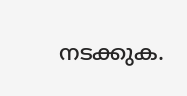നടക്കുക.